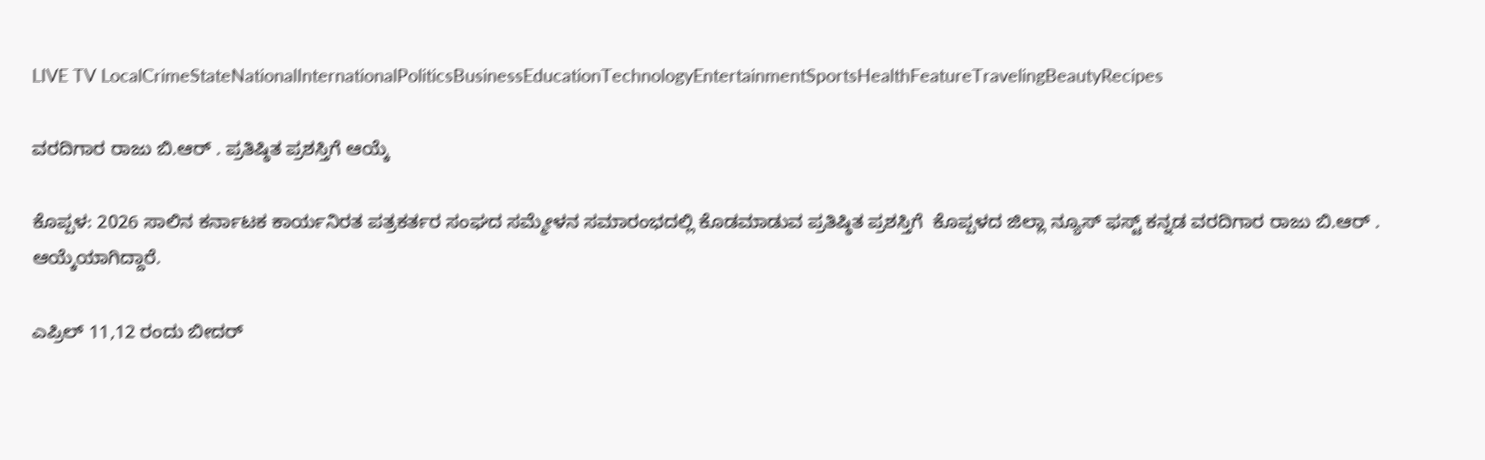LIVE TV LocalCrimeStateNationalInternationalPoliticsBusinessEducationTechnologyEntertainmentSportsHealthFeatureTravelingBeautyRecipes

ವರದಿಗಾರ ರಾಜು ಬಿ.ಆರ್ . ಪ್ರತಿಷ್ಠಿತ ಪ್ರಶಸ್ತಿಗೆ ಆಯ್ಕೆ

ಕೊಪ್ಪಳ: 2026 ಸಾಲಿನ ಕರ್ನಾಟಕ ಕಾರ್ಯನಿರತ ಪತ್ರಕರ್ತರ ಸಂಘದ ಸಮ್ಮೇಳನ ಸಮಾರಂಭದಲ್ಲಿ ಕೊಡಮಾಡುವ ಪ್ರತಿಷ್ಠಿತ ಪ್ರಶಸ್ತಿಗೆ  ಕೊಪ್ಪಳದ ಜಿಲ್ಲಾ ನ್ಯೂಸ್ ಫಸ್ಟ್ ಕನ್ನಡ ವರದಿಗಾರ ರಾಜು ಬಿ.ಆರ್ . ಆಯ್ಕೆಯಾಗಿದ್ದಾರೆ.

ಎಪ್ರಿಲ್ 11,12 ರಂದು ಬೀದರ್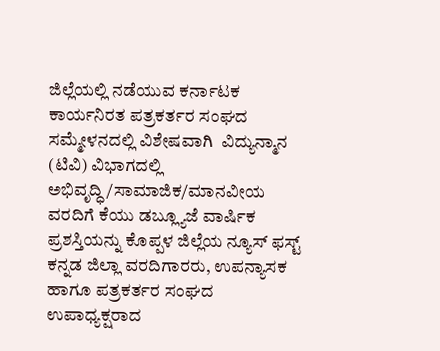ಜಿಲ್ಲೆಯಲ್ಲಿ ನಡೆಯುವ ಕರ್ನಾಟಕ ಕಾರ್ಯನಿರತ ಪತ್ರಕರ್ತರ ಸಂಘದ ಸಮ್ಮೇಳನದಲ್ಲಿ ವಿಶೇಷವಾಗಿ  ವಿದ್ಯುನ್ಮಾನ (ಟಿವಿ) ವಿಭಾಗದಲ್ಲಿ ಅಭಿವೃದ್ಧಿ/ಸಾಮಾಜಿಕ/ಮಾನವೀಯ ವರದಿಗೆ ಕೆಯು ಡಬ್ಲ್ಯೂಜೆ ವಾರ್ಷಿಕ ಪ್ರಶಸ್ತಿಯನ್ನು ಕೊಪ್ಪಳ ಜಿಲ್ಲೆಯ ನ್ಯೂಸ್ ಫಸ್ಟ್ ಕನ್ನಡ ಜಿಲ್ಲಾ ವರದಿಗಾರರು, ಉಪನ್ಯಾಸಕ ಹಾಗೂ ಪತ್ರಕರ್ತರ ಸಂಘದ ಉಪಾಧ್ಯಕ್ಷರಾದ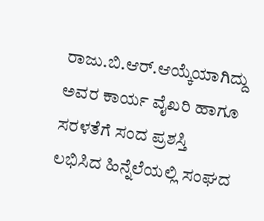ರಾಜು.ಬಿ.ಆರ್.ಆಯ್ಕೆಯಾಗಿದ್ದು ಅವರ ಕಾರ್ಯ ವೈಖರಿ ಹಾಗೂ ಸರಳತೆಗೆ ಸಂದ ಪ್ರಶಸ್ತಿ ಲಭಿಸಿದ ಹಿನ್ನೆಲೆಯಲ್ಲಿ ಸಂಘದ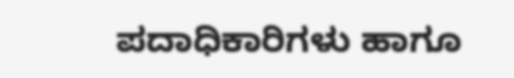ಪದಾಧಿಕಾರಿಗಳು ಹಾಗೂ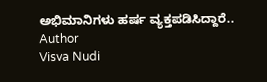ಅಭಿಮಾನಿಗಳು ಹರ್ಷ ವ್ಯಕ್ತಪಡಿಸಿದ್ದಾರೆ..
Author
Visva Nudi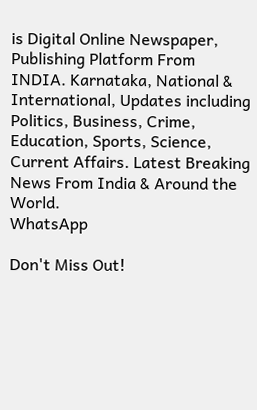is Digital Online Newspaper, Publishing Platform From INDIA. Karnataka, National & International, Updates including Politics, Business, Crime, Education, Sports, Science, Current Affairs. Latest Breaking News From India & Around the World.
WhatsApp

Don't Miss Out!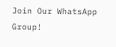Join Our WhatsApp Group!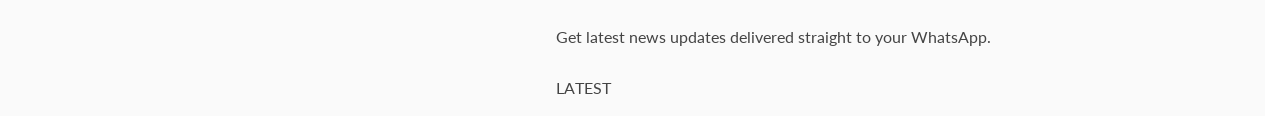Get latest news updates delivered straight to your WhatsApp.

LATEST